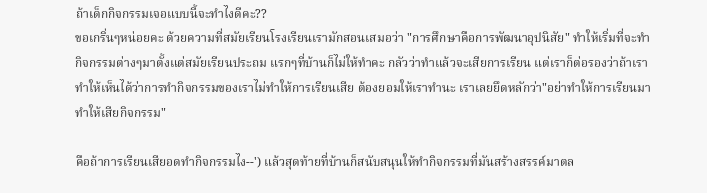ถ้าเด็กกิจกรรมเจอแบบนี้จะทำไงดีคะ??
ขอเกริ่นๆหน่อยคะ ด้วยความที่สมัยเรียนโรงเรียนเรามักสอนเสมอว่า "การศึกษาคือการพัฒนาอุปนิสัย" ทำให้เริ่มที่จะทำกิจกรรมต่างๆมาตั้งแต่สมัยเรียนประถม แรกๆที่บ้านก็ไม่ให้ทำคะ กลัวว่าทำแล้วจะเสียการเรียน แต่เราก็ต่อรองว่าถ้าเราทำให้เห็นได้ว่าการทำกิจกรรมของเราไม่ทำให้การเรียนเสีย ต้องยอมให้เราทำนะ เราเลยยึดหลักว่า"อย่าทำให้การเรียนมาทำให้เสียกิจกรรม"

คือถ้าการเรียนเสียอดทำกิจกรรมไง--') แล้วสุดท้ายที่บ้านก็สนับสนุนให้ทำกิจกรรมที่มันสร้างสรรค์มาตล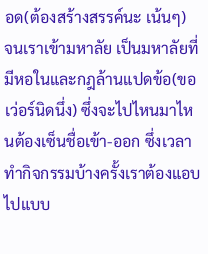อด(ต้องสร้างสรรค์นะ เน้นๆ)
จนเราเข้ามหาลัย เป็นมหาลัยที่มีหอในและกฎล้านแปดข้อ(ขอเว่อร์นิดนึ่ง) ซึ่งจะไปไหนมาไหนต้องเซ็นชื่อเข้า-ออก ซึ่งเวลาทำกิจกรรมบ้างครั้งเราต้องแอบไปแบบ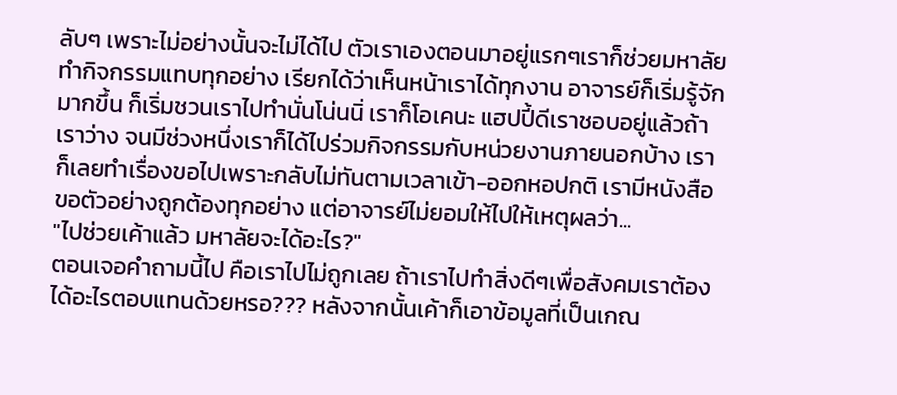ลับๆ เพราะไม่อย่างนั้นจะไม่ได้ไป ตัวเราเองตอนมาอยู่แรกๆเราก็ช่วยมหาลัยทำกิจกรรมแทบทุกอย่าง เรียกได้ว่าเห็นหน้าเราได้ทุกงาน อาจารย์ก็เริ่มรู้จักมากขึ้น ก็เริ่มชวนเราไปทำนั่นโน่นนิ่ เราก็โอเคนะ แฮปปี้ดีเราชอบอยู่แล้วถ้าเราว่าง จนมีช่วงหนึ่งเราก็ได้ไปร่วมกิจกรรมกับหน่วยงานภายนอกบ้าง เราก็เลยทำเรื่องขอไปเพราะกลับไม่ทันตามเวลาเข้า-ออกหอปกติ เรามีหนังสือขอตัวอย่างถูกต้องทุกอย่าง แต่อาจารย์ไม่ยอมให้ไปให้เหตุผลว่า...
"ไปช่วยเค้าแล้ว มหาลัยจะได้อะไร?"
ตอนเจอคำถามนี้ไป คือเราไปไม่ถูกเลย ถ้าเราไปทำสิ่งดีๆเพื่อสังคมเราต้องได้อะไรตอบแทนด้วยหรอ??? หลังจากนั้นเค้าก็เอาข้อมูลที่เป็นเกณ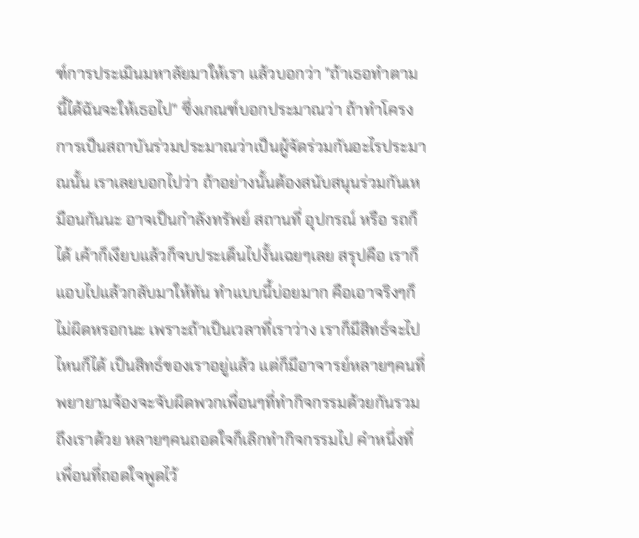ฑ์การประเมินมหาลัยมาให้เรา แล้วบอกว่า "ถ้าเธอทำตามนี้ได้ฉันจะให้เธอไป" ซึ่งเกณฑ์บอกประมาณว่า ถ้าทำโครงการเป็นสถาบันร่วมประมาณว่าเป็นผู้จัดร่วมกันอะไรประมาณนั้น เราเลยบอกไปว่า ถ้าอย่างนั้นต้องสนับสนุนร่วมกันเหมือนกันนะ อาจเป็นกำลังทรัพย์ สถานที่ อุปกรณ์ หรือ รถก็ได้ เค้าก็เงียบแล้วก็จบประเด็นไปงั้นเฉยๆเลย สรุปคือ เราก็แอบไปแล้วกลับมาให้ทัน ทำแบบนี้บ่อยมาก คือเอาจริงๆก็ไม่ผิดหรอกนะ เพราะถ้าเป็นเวลาที่เราว่าง เราก็มีสิทธ์จะไปไหนก็ได้ เป็นสิทธ์ของเราอยู่แล้ว แต่ก็มีอาจารย์หลายๆคนที่พยายามจ้องจะจับผิดพวกเพื่อนๆที่ทำกิจกรรมด้วยกันรวมถึงเราด้วย หลายๆคนถอดใจก็เลิกทำกิจกรรมไป คำหนึ่งที่เพื่อนที่ถอดใจพูดไว้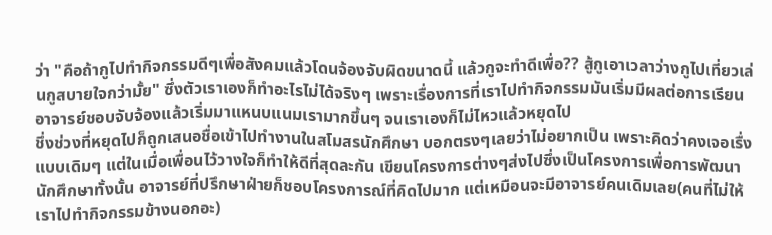ว่า "คือถ้ากูไปทำกิจกรรมดีๆเพื่อสังคมแล้วโดนจ้องจับผิดขนาดนี้ แล้วกูจะทำดีเพื่อ?? สู้กูเอาเวลาว่างกูไปเที่ยวเล่นกูสบายใจกว่ามั้ย" ซึ่งตัวเราเองก็ทำอะไรไม่ได้จริงๆ เพราะเรื่องการที่เราไปทำกิจกรรมมันเริ่มมีผลต่อการเรียน อาจารย์ชอบจับจ้องแล้วเริ่มมาแหนบแนมเรามากขึ้นๆ จนเราเองก็ไม่ไหวแล้วหยุดไป
ชึ่งช่วงที่หยุดไปก็ถูกเสนอชื่อเข้าไปทำงานในสโมสรนักศึกษา บอกตรงๆเลยว่าไม่อยากเป็น เพราะคิดว่าคงเจอเรื่งแบบเดิมๆ แต่ในเมื่อเพื่อนไว้วางใจก็ทำให้ดีที่สุดละกัน เขียนโครงการต่างๆส่งไปซึ่งเป็นโครงการเพื่อการพัฒนานักศึกษาทั้งนั้น อาจารย์ที่ปรึกษาฝ่ายก็ชอบโครงการณ์ที่คิดไปมาก แต่เหมือนจะมีอาจารย์คนเดิมเลย(คนที่ไม่ให้เราไปทำกิจกรรมข้างนอกอะ)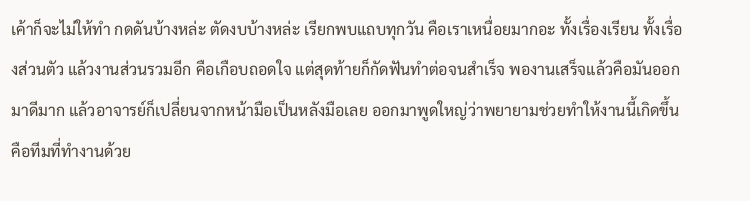เค้าก็จะไม่ให้ทำ กดดันบ้างหล่ะ ตัดงบบ้างหล่ะ เรียกพบแถบทุกวัน คือเราเหนื่อยมากอะ ทั้งเรื่องเรียน ทั้งเรื่องส่วนตัว แล้วงานส่วนรวมอีก คือเกือบถอดใจ แต่สุดท้ายก็กัดฟันทำต่อจนสำเร็จ พองานเสร็จแล้วคือมันออกมาดีมาก แล้วอาจารย์ก็เปลี่ยนจากหน้ามือเป็นหลังมือเลย ออกมาพูดใหญ่ว่าพยายามช่วยทำให้งานนี้เกิดขึ้น คือทีมที่ทำงานด้วย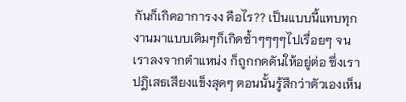กันก็เกิดอาการงง คือไร?? เป็นแบบนี้แทบทุกงานมาแบบเดิมๆก็เกิดซ้ำๆๆๆๆไปเรื่อยๆ จนเราลงจากตำแหน่ง ก็ถูกกดดันให้อยู่ต่อ ซึ่งเราปฎิเสธเสียงแข็งสุดๆ ตอนนั้นรู้สึกว่าตัวเองเห็น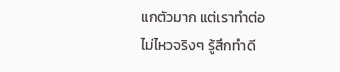แกตัวมาก แต่เราทำต่อไม่ไหวจริงๆ รู้สึกทำดี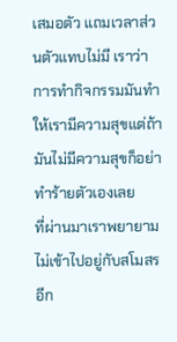เสมอตัว แถมเวลาส่วนตัวแทบไม่มี เราว่าการทำกิจกรรมมันทำให้เรามีความสุขแต่ถ้ามันไม่มีความสุขก็อย่าทำร้ายตัวเองเลย
ที่ผ่านมาเราพยายามไม่เข้าไปอยู่กับสโมสรอีก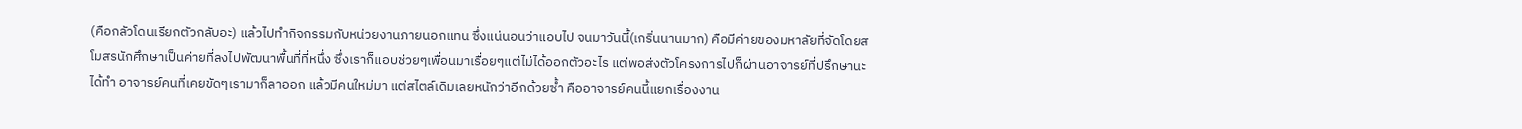(คือกลัวโดนเรียกตัวกลับอะ) แล้วไปทำกิจกรรมกับหน่วยงานภายนอกแทน ซึ่งแน่นอนว่าแอบไป จนมาวันนี้(เกริ่นนานมาก) คือมีค่ายของมหาลัยที่จัดโดยสโมสรนักศึกษาเป็นค่ายที่ลงไปพัฒนาพื้นที่ที่หนึ่ง ซึ่งเราก็แอบช่วยๆเพื่อนมาเรื่อยๆแต่ไม่ได้ออกตัวอะไร แต่พอส่งตัวโครงการไปก็ผ่านอาจารย์ที่ปรึกษานะได้ทำ อาจารย์คนที่เคยขัดๆเรามาก็ลาออก แล้วมีคนใหม่มา แต่สไตล์เดิมเลยหนักว่าอีกด้วยซ้ำ คืออาจารย์คนนี้แยกเรื่องงาน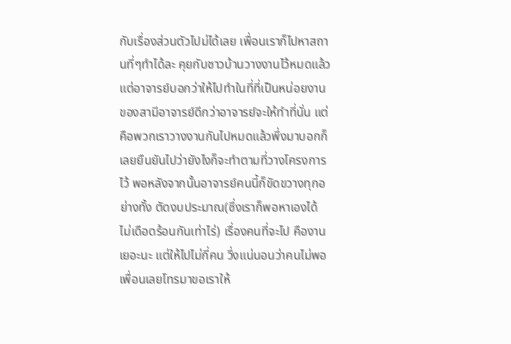กับเรื่องส่วนตัวไปม่ได้เลย เพื่อนเราก็ไปหาสถานที่ๆทำได้ละ คุยกับชาวบ้านวางงานไว้หมดแล้ว แต่อาจารย์บอกว่าให้ไปทำในที่ที่เป็นหน่อยงานของสามีอาจารย์ดีกว่าอาจารย์จะให้ทำที่นั่น แต่คือพวกเราวางงานกันไปหมดแล้วพึ่งมาบอกก็เลยยืนยันไปว่ายังไงก็จะทำตามที่วางโครงการไว้ พอหลังจากนั้นอาจารย์คนนี้ก็ขัดขวางทุกอย่างทั้ง ตัดงบประมาณ(ซึ่งเราก็พอหาเองได้ ไม่เดือดร้อนกันเท่าไร่) เรื่องคนที่จะไป คืองานเยอะนะ แต่ให้ไปไม่กี่คน วึ่งแน่นอนว่าคนไม่พอ เพื่อนเลยโทรมาขอเราให้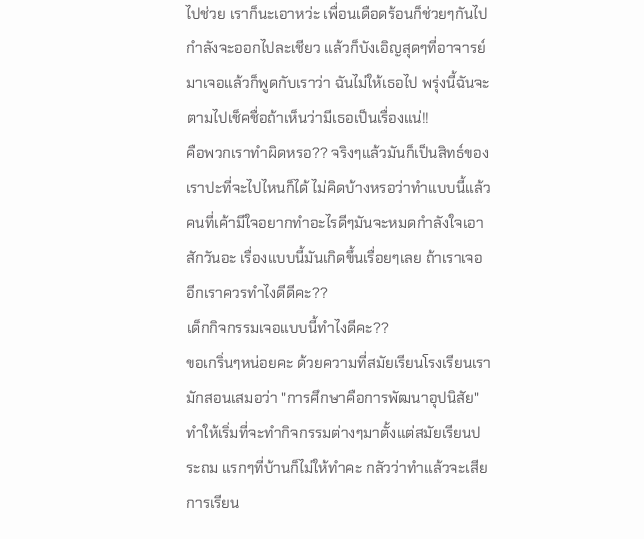ไปช่วย เราก็นะเอาหว่ะ เพื่อนเดือดร้อนก็ช่วยๆกันไป กำลังจะออกไปละเชียว แล้วก็บังเอิญสุดๆที่อาจารย์มาเจอแล้วก็พูดกับเราว่า ฉันไม่ให้เธอไป พรุ่งนี้ฉันจะตามไปเช็คชื่อถ้าเห็นว่ามีเธอเป็นเรื่องแน่!!
คือพวกเราทำผิดหรอ?? จริงๆแล้วมันก็เป็นสิทธ์ของเราปะที่จะไปไหนก็ได้ ไม่คิดบ้างหรอว่าทำแบบนี้แล้วคนที่เค้ามีใจอยากทำอะไรดีๆมันจะหมดกำลังใจเอาสักวันอะ เรื่องแบบนี้มันเกิดขึ้นเรื่อยๆเลย ถ้าเราเจออีกเราควรทำไงดีดีคะ??
เด็กกิจกรรมเจอแบบนี้ทำไงดีคะ??
ขอเกริ่นๆหน่อยคะ ด้วยความที่สมัยเรียนโรงเรียนเรามักสอนเสมอว่า "การศึกษาคือการพัฒนาอุปนิสัย" ทำให้เริ่มที่จะทำกิจกรรมต่างๆมาตั้งแต่สมัยเรียนประถม แรกๆที่บ้านก็ไม่ให้ทำคะ กลัวว่าทำแล้วจะเสียการเรียน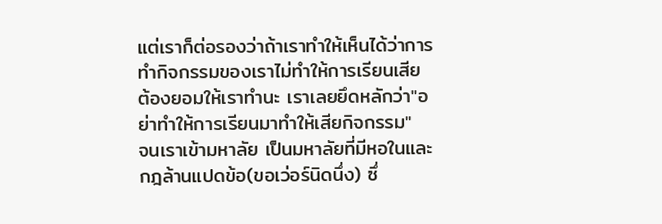แต่เราก็ต่อรองว่าถ้าเราทำให้เห็นได้ว่าการทำกิจกรรมของเราไม่ทำให้การเรียนเสีย ต้องยอมให้เราทำนะ เราเลยยึดหลักว่า"อย่าทำให้การเรียนมาทำให้เสียกิจกรรม"
จนเราเข้ามหาลัย เป็นมหาลัยที่มีหอในและกฎล้านแปดข้อ(ขอเว่อร์นิดนึ่ง) ซึ่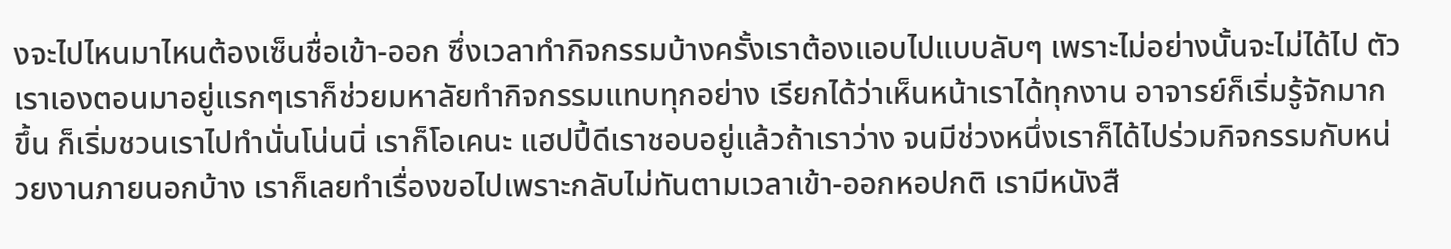งจะไปไหนมาไหนต้องเซ็นชื่อเข้า-ออก ซึ่งเวลาทำกิจกรรมบ้างครั้งเราต้องแอบไปแบบลับๆ เพราะไม่อย่างนั้นจะไม่ได้ไป ตัวเราเองตอนมาอยู่แรกๆเราก็ช่วยมหาลัยทำกิจกรรมแทบทุกอย่าง เรียกได้ว่าเห็นหน้าเราได้ทุกงาน อาจารย์ก็เริ่มรู้จักมากขึ้น ก็เริ่มชวนเราไปทำนั่นโน่นนิ่ เราก็โอเคนะ แฮปปี้ดีเราชอบอยู่แล้วถ้าเราว่าง จนมีช่วงหนึ่งเราก็ได้ไปร่วมกิจกรรมกับหน่วยงานภายนอกบ้าง เราก็เลยทำเรื่องขอไปเพราะกลับไม่ทันตามเวลาเข้า-ออกหอปกติ เรามีหนังสื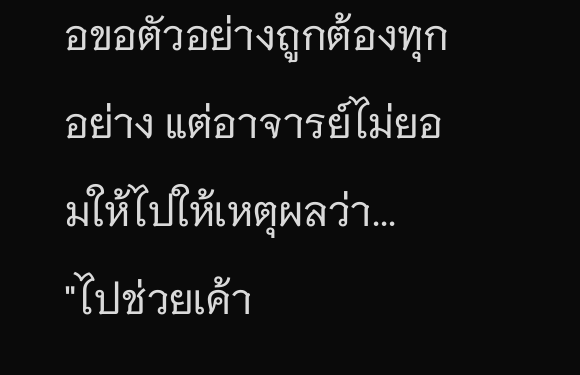อขอตัวอย่างถูกต้องทุกอย่าง แต่อาจารย์ไม่ยอมให้ไปให้เหตุผลว่า...
"ไปช่วยเค้า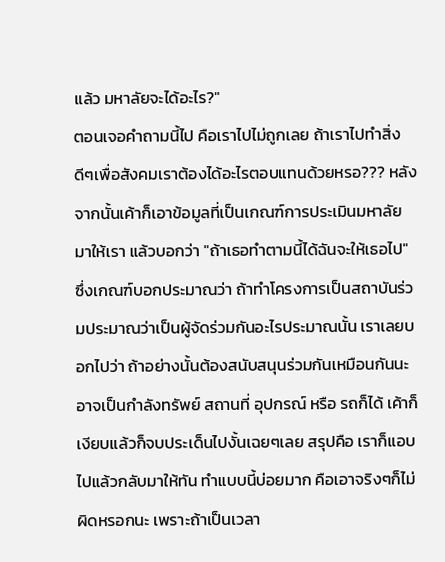แล้ว มหาลัยจะได้อะไร?"
ตอนเจอคำถามนี้ไป คือเราไปไม่ถูกเลย ถ้าเราไปทำสิ่งดีๆเพื่อสังคมเราต้องได้อะไรตอบแทนด้วยหรอ??? หลังจากนั้นเค้าก็เอาข้อมูลที่เป็นเกณฑ์การประเมินมหาลัยมาให้เรา แล้วบอกว่า "ถ้าเธอทำตามนี้ได้ฉันจะให้เธอไป" ซึ่งเกณฑ์บอกประมาณว่า ถ้าทำโครงการเป็นสถาบันร่วมประมาณว่าเป็นผู้จัดร่วมกันอะไรประมาณนั้น เราเลยบอกไปว่า ถ้าอย่างนั้นต้องสนับสนุนร่วมกันเหมือนกันนะ อาจเป็นกำลังทรัพย์ สถานที่ อุปกรณ์ หรือ รถก็ได้ เค้าก็เงียบแล้วก็จบประเด็นไปงั้นเฉยๆเลย สรุปคือ เราก็แอบไปแล้วกลับมาให้ทัน ทำแบบนี้บ่อยมาก คือเอาจริงๆก็ไม่ผิดหรอกนะ เพราะถ้าเป็นเวลา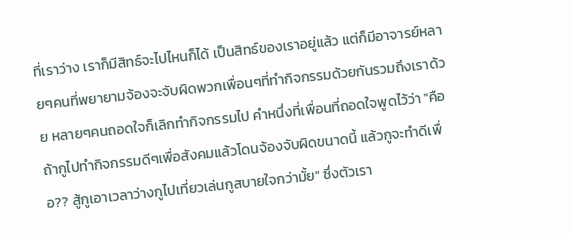ที่เราว่าง เราก็มีสิทธ์จะไปไหนก็ได้ เป็นสิทธ์ของเราอยู่แล้ว แต่ก็มีอาจารย์หลายๆคนที่พยายามจ้องจะจับผิดพวกเพื่อนๆที่ทำกิจกรรมด้วยกันรวมถึงเราด้วย หลายๆคนถอดใจก็เลิกทำกิจกรรมไป คำหนึ่งที่เพื่อนที่ถอดใจพูดไว้ว่า "คือถ้ากูไปทำกิจกรรมดีๆเพื่อสังคมแล้วโดนจ้องจับผิดขนาดนี้ แล้วกูจะทำดีเพื่อ?? สู้กูเอาเวลาว่างกูไปเที่ยวเล่นกูสบายใจกว่ามั้ย" ซึ่งตัวเรา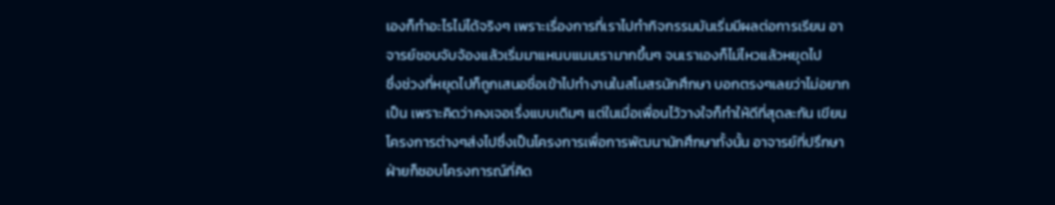เองก็ทำอะไรไม่ได้จริงๆ เพราะเรื่องการที่เราไปทำกิจกรรมมันเริ่มมีผลต่อการเรียน อาจารย์ชอบจับจ้องแล้วเริ่มมาแหนบแนมเรามากขึ้นๆ จนเราเองก็ไม่ไหวแล้วหยุดไป
ชึ่งช่วงที่หยุดไปก็ถูกเสนอชื่อเข้าไปทำงานในสโมสรนักศึกษา บอกตรงๆเลยว่าไม่อยากเป็น เพราะคิดว่าคงเจอเรื่งแบบเดิมๆ แต่ในเมื่อเพื่อนไว้วางใจก็ทำให้ดีที่สุดละกัน เขียนโครงการต่างๆส่งไปซึ่งเป็นโครงการเพื่อการพัฒนานักศึกษาทั้งนั้น อาจารย์ที่ปรึกษาฝ่ายก็ชอบโครงการณ์ที่คิด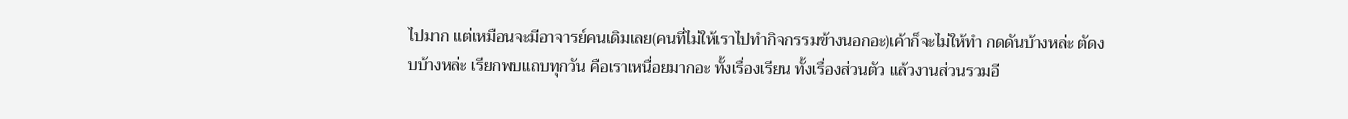ไปมาก แต่เหมือนจะมีอาจารย์คนเดิมเลย(คนที่ไม่ให้เราไปทำกิจกรรมข้างนอกอะ)เค้าก็จะไม่ให้ทำ กดดันบ้างหล่ะ ตัดงบบ้างหล่ะ เรียกพบแถบทุกวัน คือเราเหนื่อยมากอะ ทั้งเรื่องเรียน ทั้งเรื่องส่วนตัว แล้วงานส่วนรวมอี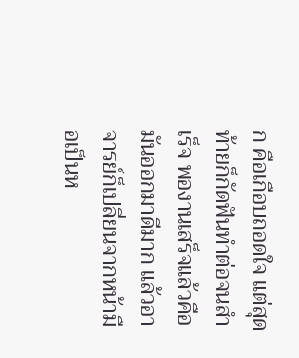ก คือเกือบถอดใจ แต่สุดท้ายก็กัดฟันทำต่อจนสำเร็จ พองานเสร็จแล้วคือมันออกมาดีมาก แล้วอาจารย์ก็เปลี่ยนจากหน้ามือเป็นห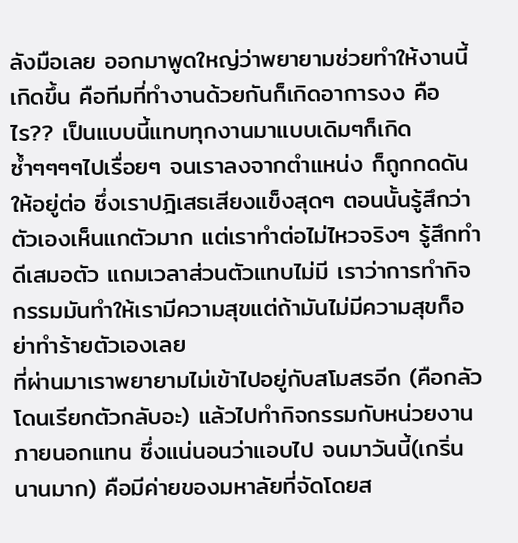ลังมือเลย ออกมาพูดใหญ่ว่าพยายามช่วยทำให้งานนี้เกิดขึ้น คือทีมที่ทำงานด้วยกันก็เกิดอาการงง คือไร?? เป็นแบบนี้แทบทุกงานมาแบบเดิมๆก็เกิดซ้ำๆๆๆๆไปเรื่อยๆ จนเราลงจากตำแหน่ง ก็ถูกกดดันให้อยู่ต่อ ซึ่งเราปฎิเสธเสียงแข็งสุดๆ ตอนนั้นรู้สึกว่าตัวเองเห็นแกตัวมาก แต่เราทำต่อไม่ไหวจริงๆ รู้สึกทำดีเสมอตัว แถมเวลาส่วนตัวแทบไม่มี เราว่าการทำกิจกรรมมันทำให้เรามีความสุขแต่ถ้ามันไม่มีความสุขก็อย่าทำร้ายตัวเองเลย
ที่ผ่านมาเราพยายามไม่เข้าไปอยู่กับสโมสรอีก (คือกลัวโดนเรียกตัวกลับอะ) แล้วไปทำกิจกรรมกับหน่วยงานภายนอกแทน ซึ่งแน่นอนว่าแอบไป จนมาวันนี้(เกริ่นนานมาก) คือมีค่ายของมหาลัยที่จัดโดยส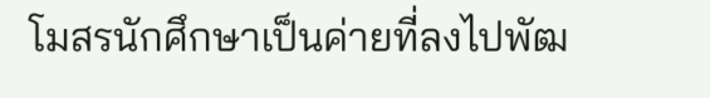โมสรนักศึกษาเป็นค่ายที่ลงไปพัฒ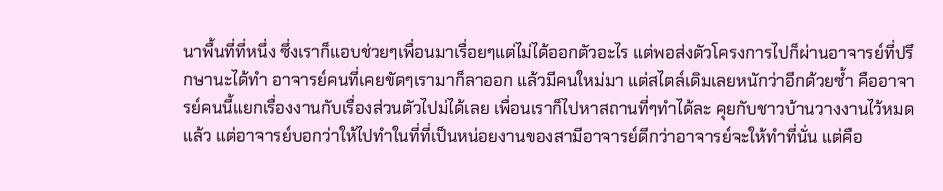นาพื้นที่ที่หนึ่ง ซึ่งเราก็แอบช่วยๆเพื่อนมาเรื่อยๆแต่ไม่ได้ออกตัวอะไร แต่พอส่งตัวโครงการไปก็ผ่านอาจารย์ที่ปรึกษานะได้ทำ อาจารย์คนที่เคยขัดๆเรามาก็ลาออก แล้วมีคนใหม่มา แต่สไตล์เดิมเลยหนักว่าอีกด้วยซ้ำ คืออาจารย์คนนี้แยกเรื่องงานกับเรื่องส่วนตัวไปม่ได้เลย เพื่อนเราก็ไปหาสถานที่ๆทำได้ละ คุยกับชาวบ้านวางงานไว้หมดแล้ว แต่อาจารย์บอกว่าให้ไปทำในที่ที่เป็นหน่อยงานของสามีอาจารย์ดีกว่าอาจารย์จะให้ทำที่นั่น แต่คือ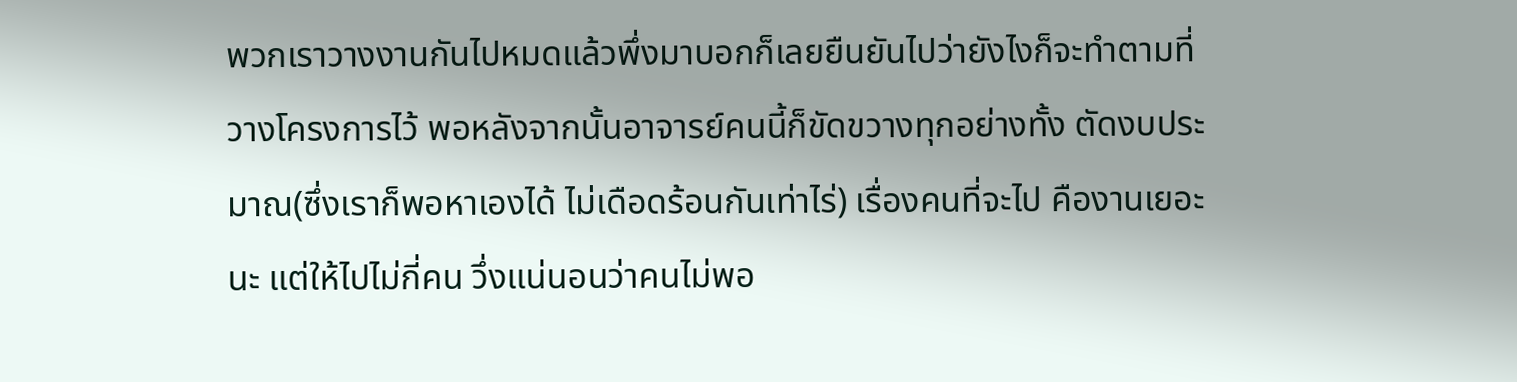พวกเราวางงานกันไปหมดแล้วพึ่งมาบอกก็เลยยืนยันไปว่ายังไงก็จะทำตามที่วางโครงการไว้ พอหลังจากนั้นอาจารย์คนนี้ก็ขัดขวางทุกอย่างทั้ง ตัดงบประมาณ(ซึ่งเราก็พอหาเองได้ ไม่เดือดร้อนกันเท่าไร่) เรื่องคนที่จะไป คืองานเยอะนะ แต่ให้ไปไม่กี่คน วึ่งแน่นอนว่าคนไม่พอ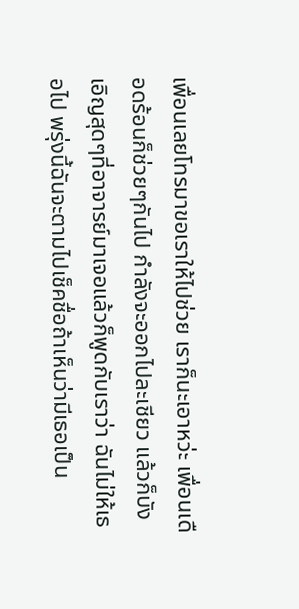เพื่อนเลยโทรมาขอเราให้ไปช่วย เราก็นะเอาหว่ะ เพื่อนเดือดร้อนก็ช่วยๆกันไป กำลังจะออกไปละเชียว แล้วก็บังเอิญสุดๆที่อาจารย์มาเจอแล้วก็พูดกับเราว่า ฉันไม่ให้เธอไป พรุ่งนี้ฉันจะตามไปเช็คชื่อถ้าเห็นว่ามีเธอเป็น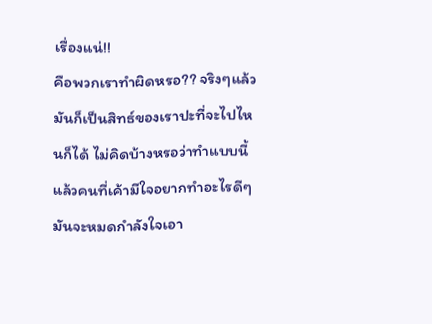เรื่องแน่!!
คือพวกเราทำผิดหรอ?? จริงๆแล้วมันก็เป็นสิทธ์ของเราปะที่จะไปไหนก็ได้ ไม่คิดบ้างหรอว่าทำแบบนี้แล้วคนที่เค้ามีใจอยากทำอะไรดีๆมันจะหมดกำลังใจเอา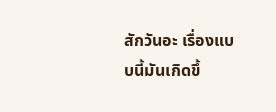สักวันอะ เรื่องแบบนี้มันเกิดขึ้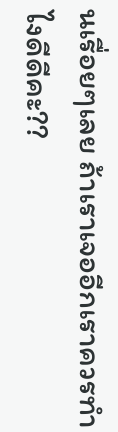นเรื่อยๆเลย ถ้าเราเจออีกเราควรทำไงดีดีคะ??